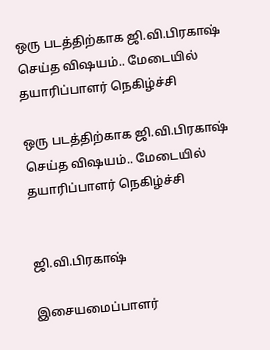ஒரு படத்திற்காக ஜி.வி.பிரகாஷ் செய்த விஷயம்.. மேடையில் தயாரிப்பாளர் நெகிழ்ச்சி

ஒரு படத்திற்காக ஜி.வி.பிரகாஷ் செய்த விஷயம்.. மேடையில் தயாரிப்பாளர் நெகிழ்ச்சி


ஜி.வி.பிரகாஷ்

இசையமைப்பாளர்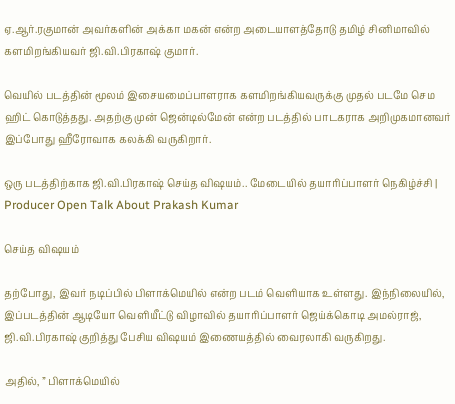ஏ.ஆர்.ரகுமான் அவர்களின் அக்கா மகன் என்ற அடையாளத்தோடு தமிழ் சினிமாவில் களமிறங்கியவர் ஜி.வி.பிரகாஷ் குமார்.

வெயில் படத்தின் மூலம் இசையமைப்பாளராக களமிறங்கியவருக்கு முதல் படமே செம ஹிட் கொடுத்தது. அதற்கு முன் ஜென்டில்மேன் என்ற படத்தில் பாடகராக அறிமுகமானவர் இப்போது ஹீரோவாக கலக்கி வருகிறார்.

ஒரு படத்திற்காக ஜி.வி.பிரகாஷ் செய்த விஷயம்.. மேடையில் தயாரிப்பாளர் நெகிழ்ச்சி | Producer Open Talk About Prakash Kumar

செய்த விஷயம்

தற்போது, இவர் நடிப்பில் பிளாக்மெயில் என்ற படம் வெளியாக உள்ளது. இந்நிலையில், இப்படத்தின் ஆடியோ வெளியீட்டு விழாவில் தயாரிப்பாளர் ஜெய்க்கொடி அமல்ராஜ், ஜி.வி.பிரகாஷ் குறித்து பேசிய விஷயம் இணையத்தில் வைரலாகி வருகிறது.

அதில், ” பிளாக்மெயில்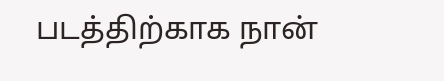படத்திற்காக நான்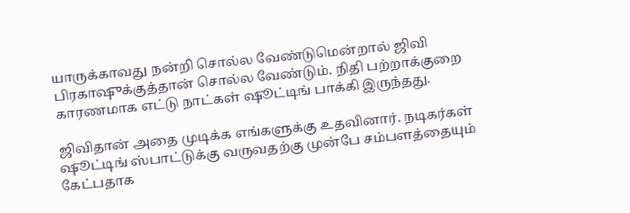யாருக்காவது நன்றி சொல்ல வேண்டுமென்றால் ஜிவி பிரகாஷுக்குத்தான் சொல்ல வேண்டும். நிதி பற்றாக்குறை காரணமாக எட்டு நாட்கள் ஷூட்டிங் பாக்கி இருந்தது.

ஜிவிதான் அதை முடிக்க எங்களுக்கு உதவினார். நடிகர்கள் ஷூட்டிங் ஸ்பாட்டுக்கு வருவதற்கு முன்பே சம்பளத்தையும் கேட்பதாக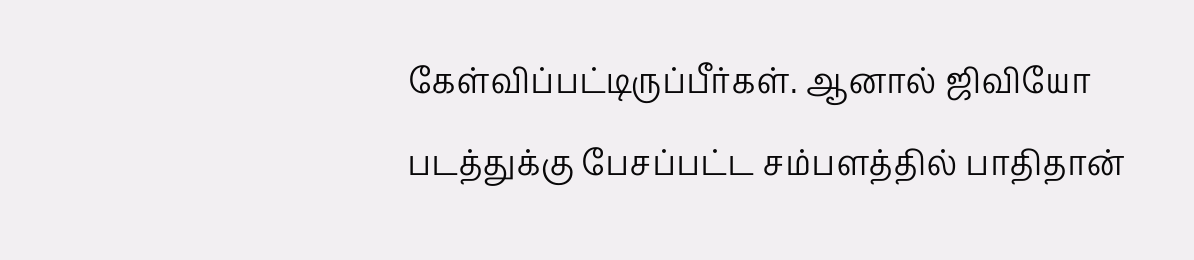கேள்விப்பட்டிருப்பீர்கள். ஆனால் ஜிவியோ படத்துக்கு பேசப்பட்ட சம்பளத்தில் பாதிதான்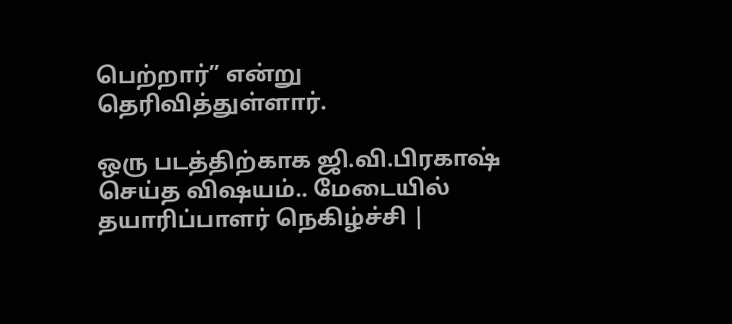பெற்றார்” என்று தெரிவித்துள்ளார்.

ஒரு படத்திற்காக ஜி.வி.பிரகாஷ் செய்த விஷயம்.. மேடையில் தயாரிப்பாளர் நெகிழ்ச்சி |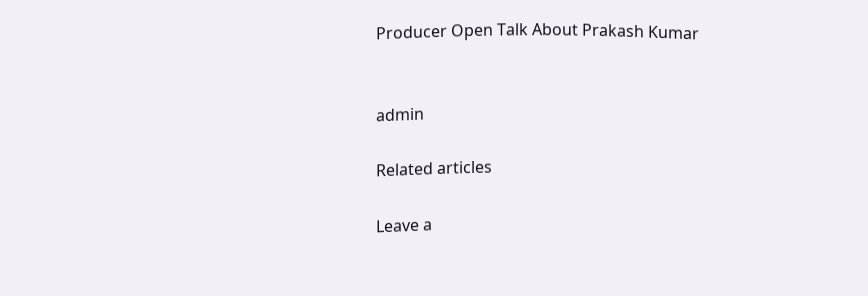Producer Open Talk About Prakash Kumar


admin

Related articles

Leave a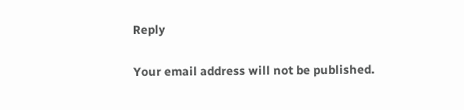Reply

Your email address will not be published.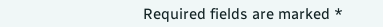Required fields are marked *